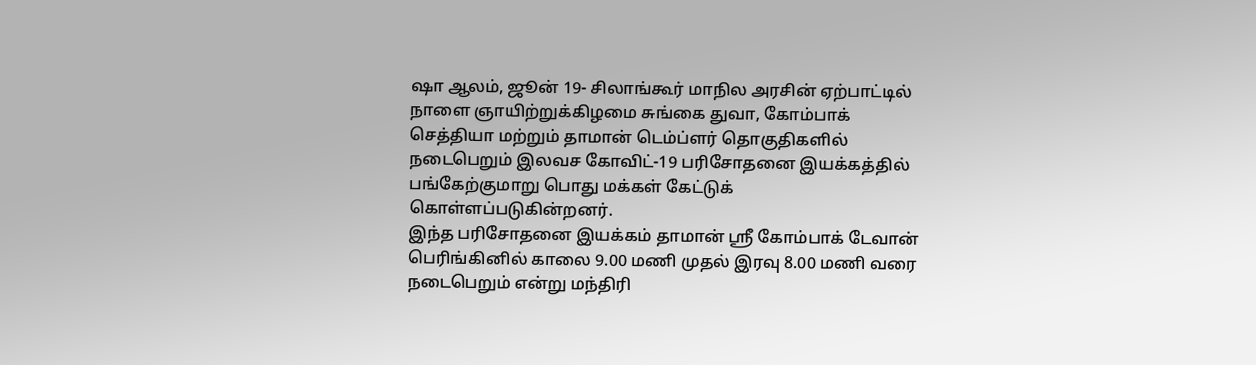ஷா ஆலம், ஜூன் 19- சிலாங்கூர் மாநில அரசின் ஏற்பாட்டில் நாளை ஞாயிற்றுக்கிழமை சுங்கை துவா, கோம்பாக் செத்தியா மற்றும் தாமான் டெம்ப்ளர் தொகுதிகளில் நடைபெறும் இலவச கோவிட்-19 பரிசோதனை இயக்கத்தில் பங்கேற்குமாறு பொது மக்கள் கேட்டுக் கொள்ளப்படுகின்றனர்.
இந்த பரிசோதனை இயக்கம் தாமான் ஸ்ரீ கோம்பாக் டேவான் பெரிங்கினில் காலை 9.00 மணி முதல் இரவு 8.00 மணி வரை நடைபெறும் என்று மந்திரி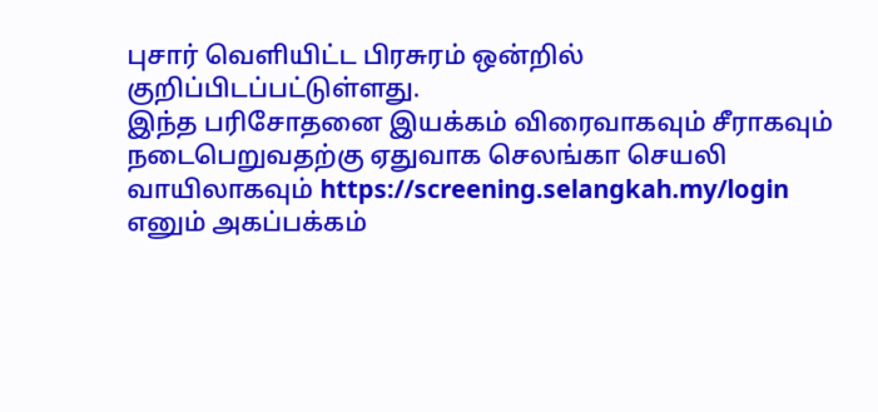புசார் வெளியிட்ட பிரசுரம் ஒன்றில் குறிப்பிடப்பட்டுள்ளது.
இந்த பரிசோதனை இயக்கம் விரைவாகவும் சீராகவும் நடைபெறுவதற்கு ஏதுவாக செலங்கா செயலி வாயிலாகவும் https://screening.selangkah.my/login எனும் அகப்பக்கம்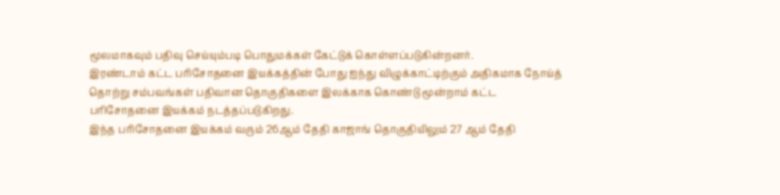மூலமாகவும் பதிவு செய்யும்படி பொதுமக்கள் கேட்டுக் கொள்ளப்படுகின்றனர்.
இரண்டாம் கட்ட பரிசோதனை இயக்கத்தின் போது ஐந்து விழுக்காட்டிற்கும் அதிகமாக நோய்த் தொற்று சம்பவங்கள் பதிவான தொகுதிகளை இலக்காக கொண்டு மூன்றாம் கட்ட பரிசோதனை இயக்கம் நடத்தப்படுகிறது.
இந்த பரிசோதனை இயக்கம் வரும் 26ஆம் தேதி காஜாங் தொகுதியிலும் 27 ஆம் தேதி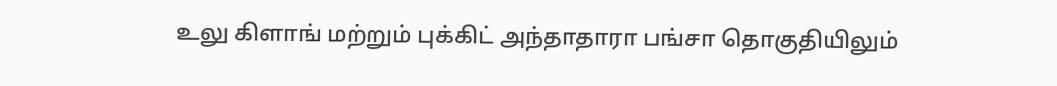உலு கிளாங் மற்றும் புக்கிட் அந்தாதாரா பங்சா தொகுதியிலும்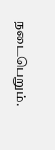நடைபெறும்.